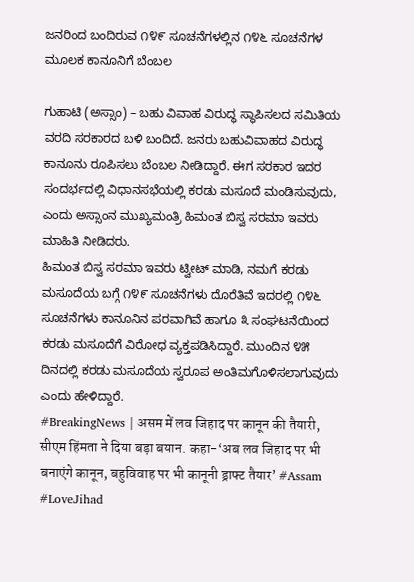ಜನರಿಂದ ಬಂದಿರುವ ೧೪೯ ಸೂಚನೆಗಳಲ್ಲಿನ ೧೪೬ ಸೂಚನೆಗಳ ಮೂಲಕ ಕಾನೂನಿಗೆ ಬೆಂಬಲ

ಗುಹಾಟಿ (ಅಸ್ಸಾಂ) – ಬಹು ವಿವಾಹ ವಿರುದ್ಧ ಸ್ಥಾಪಿಸಲದ ಸಮಿತಿಯ ವರದಿ ಸರಕಾರದ ಬಳಿ ಬಂದಿದೆ. ಜನರು ಬಹುವಿವಾಹದ ವಿರುದ್ಧ ಕಾನೂನು ರೂಪಿಸಲು ಬೆಂಬಲ ನೀಡಿದ್ದಾರೆ. ಈಗ ಸರಕಾರ ಇದರ ಸಂದರ್ಭದಲ್ಲಿ ವಿಧಾನಸಭೆಯಲ್ಲಿ ಕರಡು ಮಸೂದೆ ಮಂಡಿಸುವುದು, ಎಂದು ಅಸ್ಸಾಂನ ಮುಖ್ಯಮಂತ್ರಿ ಹಿಮಂತ ಬಿಸ್ವ ಸರಮಾ ಇವರು ಮಾಹಿತಿ ನೀಡಿದರು.
ಹಿಮಂತ ಬಿಸ್ವ ಸರಮಾ ಇವರು ಟ್ವೀಟ್ ಮಾಡಿ, ನಮಗೆ ಕರಡು ಮಸೂದೆಯ ಬಗ್ಗೆ ೧೪೯ ಸೂಚನೆಗಳು ದೊರೆತಿವೆ ಇದರಲ್ಲಿ ೧೪೬ ಸೂಚನೆಗಳು ಕಾನೂನಿನ ಪರವಾಗಿವೆ ಹಾಗೂ ೩ ಸಂಘಟನೆಯಿಂದ ಕರಡು ಮಸೂದೆಗೆ ವಿರೋಧ ವ್ಯಕ್ತಪಡಿಸಿದ್ದಾರೆ. ಮುಂದಿನ ೪೫ ದಿನದಲ್ಲಿ ಕರಡು ಮಸೂದೆಯ ಸ್ವರೂಪ ಅಂತಿಮಗೊಳಿಸಲಾಗುವುದು ಎಂದು ಹೇಳಿದ್ದಾರೆ.
#BreakingNews | असम में लव जिहाद पर कानून की तैयारी, सीएम हिंमता ने दिया बड़ा बयान. कहा-‘अब लव जिहाद पर भी बनाएंगे कानून, बहुविवाह पर भी कानूनी ड्राफ्ट तैयार’ #Assam #LoveJihad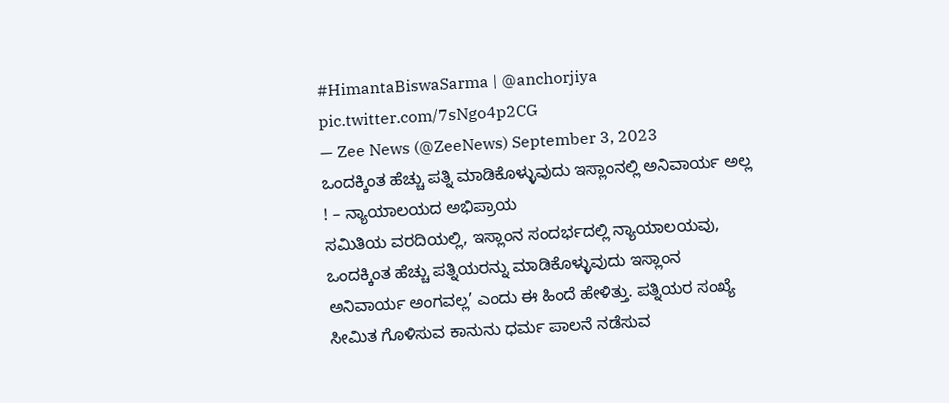#HimantaBiswaSarma | @anchorjiya pic.twitter.com/7sNgo4p2CG
— Zee News (@ZeeNews) September 3, 2023
ಒಂದಕ್ಕಿಂತ ಹೆಚ್ಚು ಪತ್ನಿ ಮಾಡಿಕೊಳ್ಳುವುದು ಇಸ್ಲಾಂನಲ್ಲಿ ಅನಿವಾರ್ಯ ಅಲ್ಲ ! – ನ್ಯಾಯಾಲಯದ ಅಭಿಪ್ರಾಯ
ಸಮಿತಿಯ ವರದಿಯಲ್ಲಿ, ಇಸ್ಲಾಂನ ಸಂದರ್ಭದಲ್ಲಿ ನ್ಯಾಯಾಲಯವು, ಒಂದಕ್ಕಿಂತ ಹೆಚ್ಚು ಪತ್ನಿಯರನ್ನು ಮಾಡಿಕೊಳ್ಳುವುದು ಇಸ್ಲಾಂನ ಅನಿವಾರ್ಯ ಅಂಗವಲ್ಲ’ ಎಂದು ಈ ಹಿಂದೆ ಹೇಳಿತ್ತು. ಪತ್ನಿಯರ ಸಂಖ್ಯೆ ಸೀಮಿತ ಗೊಳಿಸುವ ಕಾನುನು ಧರ್ಮ ಪಾಲನೆ ನಡೆಸುವ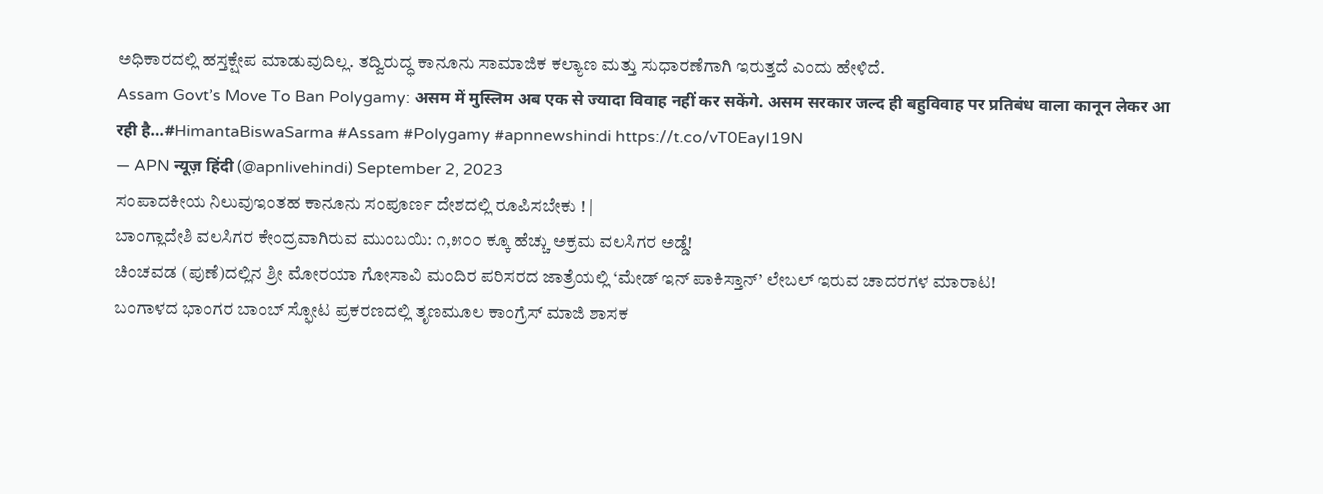ಅಧಿಕಾರದಲ್ಲಿ ಹಸ್ತಕ್ಷೇಪ ಮಾಡುವುದಿಲ್ಲ. ತದ್ವಿರುದ್ಧ ಕಾನೂನು ಸಾಮಾಜಿಕ ಕಲ್ಯಾಣ ಮತ್ತು ಸುಧಾರಣೆಗಾಗಿ ಇರುತ್ತದೆ ಎಂದು ಹೇಳಿದೆ.
Assam Govt’s Move To Ban Polygamy: असम में मुस्लिम अब एक से ज्यादा विवाह नहीं कर सकेंगे. असम सरकार जल्द ही बहुविवाह पर प्रतिबंध वाला कानून लेकर आ रही है…#HimantaBiswaSarma #Assam #Polygamy #apnnewshindi https://t.co/vT0EayI19N
— APN न्यूज़ हिंदी (@apnlivehindi) September 2, 2023
ಸಂಪಾದಕೀಯ ನಿಲುವುಇಂತಹ ಕಾನೂನು ಸಂಪೂರ್ಣ ದೇಶದಲ್ಲಿ ರೂಪಿಸಬೇಕು ! |
ಬಾಂಗ್ಲಾದೇಶಿ ವಲಸಿಗರ ಕೇಂದ್ರವಾಗಿರುವ ಮುಂಬಯಿ: ೧,೫೦೦ ಕ್ಕೂ ಹೆಚ್ಚು ಅಕ್ರಮ ವಲಸಿಗರ ಅಡ್ಡೆ!
ಚಿಂಚವಡ (ಪುಣೆ)ದಲ್ಲಿನ ಶ್ರೀ ಮೋರಯಾ ಗೋಸಾವಿ ಮಂದಿರ ಪರಿಸರದ ಜಾತ್ರೆಯಲ್ಲಿ ‘ಮೇಡ್ ಇನ್ ಪಾಕಿಸ್ತಾನ್’ ಲೇಬಲ್ ಇರುವ ಚಾದರಗಳ ಮಾರಾಟ!
ಬಂಗಾಳದ ಭಾಂಗರ ಬಾಂಬ್ ಸ್ಫೋಟ ಪ್ರಕರಣದಲ್ಲಿ ತೃಣಮೂಲ ಕಾಂಗ್ರೆಸ್ ಮಾಜಿ ಶಾಸಕ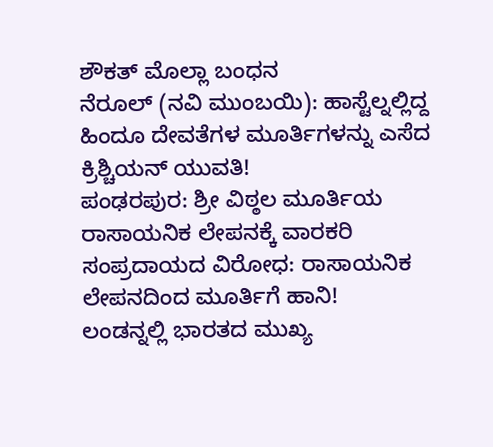ಶೌಕತ್ ಮೊಲ್ಲಾ ಬಂಧನ
ನೆರೂಲ್ (ನವಿ ಮುಂಬಯಿ): ಹಾಸ್ಟೆಲ್ನಲ್ಲಿದ್ದ ಹಿಂದೂ ದೇವತೆಗಳ ಮೂರ್ತಿಗಳನ್ನು ಎಸೆದ ಕ್ರಿಶ್ಚಿಯನ್ ಯುವತಿ!
ಪಂಢರಪುರ: ಶ್ರೀ ವಿಠ್ಠಲ ಮೂರ್ತಿಯ ರಾಸಾಯನಿಕ ಲೇಪನಕ್ಕೆ ವಾರಕರಿ ಸಂಪ್ರದಾಯದ ವಿರೋಧ: ರಾಸಾಯನಿಕ ಲೇಪನದಿಂದ ಮೂರ್ತಿಗೆ ಹಾನಿ!
ಲಂಡನ್ನಲ್ಲಿ ಭಾರತದ ಮುಖ್ಯ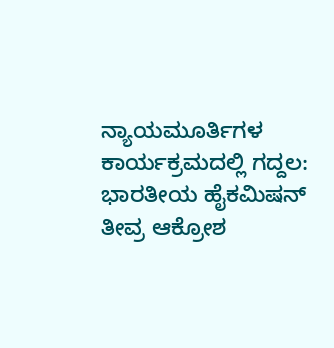ನ್ಯಾಯಮೂರ್ತಿಗಳ ಕಾರ್ಯಕ್ರಮದಲ್ಲಿ ಗದ್ದಲ: ಭಾರತೀಯ ಹೈಕಮಿಷನ್ ತೀವ್ರ ಆಕ್ರೋಶ